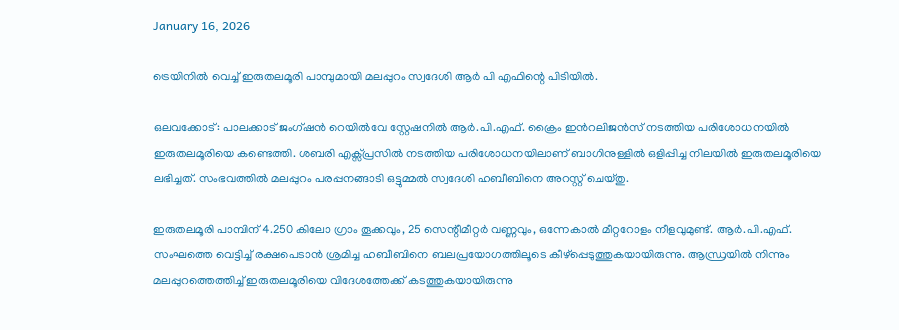January 16, 2026

ട്രെയിനിൽ വെച്ച് ഇരുതലമൂരി പാമ്പുമായി മലപ്പുറം സ്വദേശി ആർ പി എഫിന്റെ പിടിയിൽ.

ഒലവക്കോട്: പാലക്കാട്‌ ജംഗ്ഷന്‍ റെയില്‍വേ സ്റ്റേഷനില്‍ ആര്‍.പി.എഫ്. ക്രൈം ഇന്‍റലിജന്‍സ് നടത്തിയ പരിശോധനയില്‍ ഇരുതലമൂരിയെ കണ്ടെത്തി. ശബരി എക്സ്പ്രസില്‍ നടത്തിയ പരിശോധനയിലാണ് ബാഗിനുള്ളില്‍ ഒളിപ്പിച്ച നിലയില്‍ ഇരുതലമൂരിയെ ലഭിച്ചത്. സംഭവത്തില്‍ മലപ്പുറം പരപ്പനങ്ങാടി ഒട്ടുമ്മല്‍ സ്വദേശി ഹബീബിനെ അറസ്റ്റ് ചെയ്തു.

ഇരുതലമൂരി പാമ്പിന് 4.250 കിലോ ഗ്രാം തൂക്കവും, 25 സെന്റീമീറ്റര്‍ വണ്ണവും, ഒന്നേകാല്‍ മീറ്ററോളം നീളവുമുണ്ട്. ആര്‍.പി.എഫ്. സംഘത്തെ വെട്ടിച്ച്‌ രക്ഷപെടാന്‍ ശ്രമിച്ച ഹബീബിനെ ബലപ്രയോഗത്തിലൂടെ കീഴ്പ്പെടുത്തുകയായിരുന്നു. ആന്ധ്രയില്‍ നിന്നും മലപ്പുറത്തെത്തിച്ച്‌ ഇരുതലമൂരിയെ വിദേശത്തേക്ക് കടത്തുകയായിരുന്നു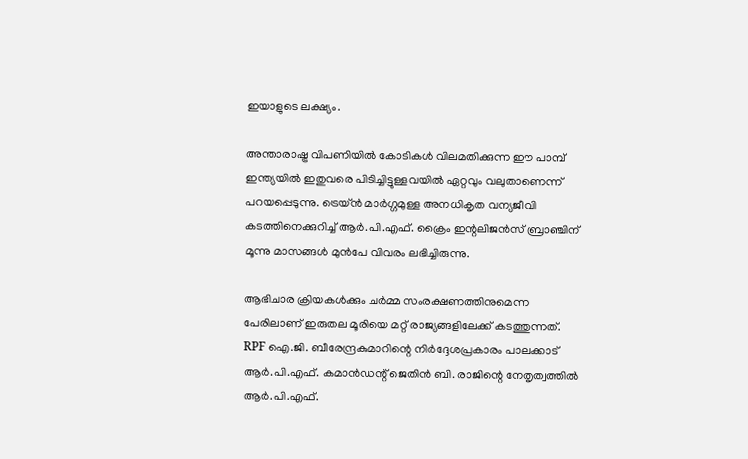ഇയാളുടെ ലക്ഷ്യം.

അന്താരാഷ്ട്ര വിപണിയില്‍ കോടികള്‍ വിലമതിക്കുന്ന ഈ പാമ്പ് ഇന്ത്യയില്‍ ഇതുവരെ പിടിച്ചിട്ടുള്ളവയില്‍ ഏറ്റവും വലുതാണെന്ന് പറയപ്പെടുന്നു. ട്രെയ്ന്‍ മാര്‍ഗ്ഗമുള്ള അനധികൃത വന്യജീവി കടത്തിനെക്കുറിച്ച്‌ ആര്‍.പി.എഫ്. ക്രൈം ഇന്റലിജന്‍സ് ബ്രാഞ്ചിന് മൂന്നു മാസങ്ങള്‍ മുന്‍പേ വിവരം ലഭിച്ചിരുന്നു.

ആഭിചാര ക്രിയകള്‍ക്കും ചര്‍മ്മ സംരക്ഷണത്തിനുമെന്ന പേരിലാണ് ഇരുതല മൂരിയെ മറ്റ് രാജ്യങ്ങളിലേക്ക് കടത്തുന്നത്. RPF ഐ.ജി. ബീരേന്ദ്രകുമാറിന്റെ നിര്‍ദ്ദേശപ്രകാരം പാലക്കാട് ആര്‍.പി.എഫ്. കമാന്‍ഡന്റ് ജെതിന്‍ ബി. രാജിന്റെ നേതൃത്വത്തില്‍ ആര്‍.പി.എഫ്.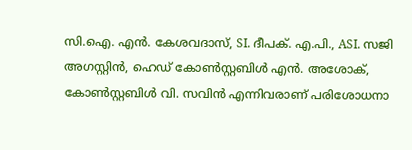സി.ഐ. എന്‍. കേശവദാസ്, SI. ദീപക്. എ.പി., ASI. സജി അഗസ്റ്റിന്‍, ഹെഡ് കോണ്‍സ്റ്റബിള്‍ എന്‍. അശോക്, കോണ്‍സ്റ്റബിള്‍ വി. സവിന്‍ എന്നിവരാണ് പരിശോധനാ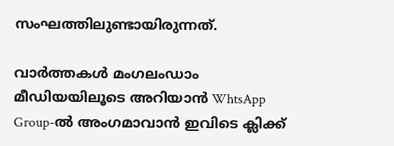സംഘത്തിലുണ്ടായിരുന്നത്.

വാർത്തകൾ മംഗലംഡാം മീഡിയയിലൂടെ അറിയാൻ WhtsApp Group-ൽ അംഗമാവാൻ ഇവിടെ ക്ലിക്ക്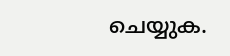ചെയ്യുക.